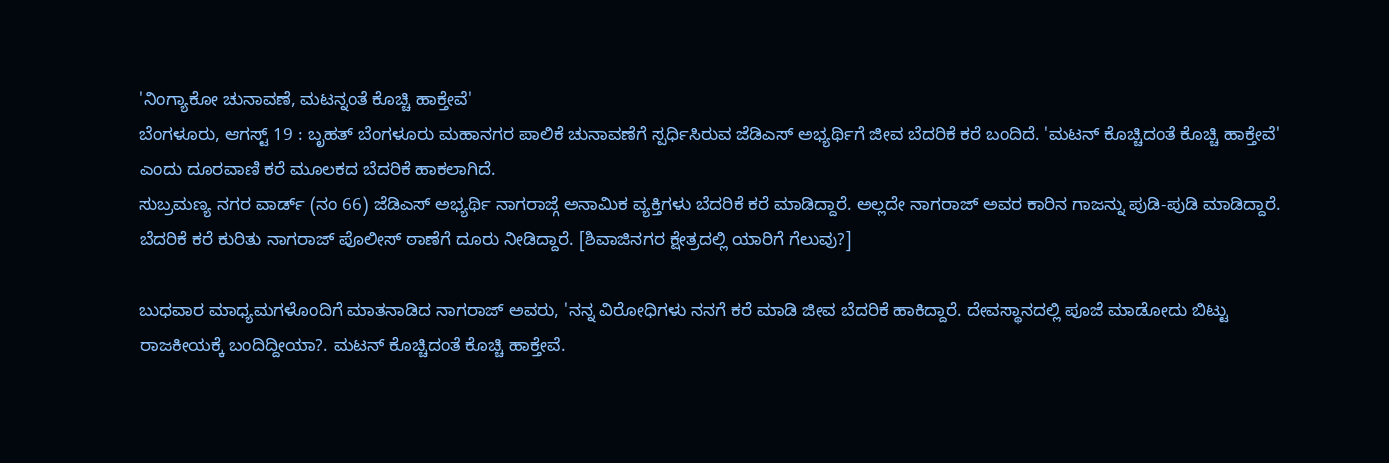'ನಿಂಗ್ಯಾಕೋ ಚುನಾವಣೆ, ಮಟನ್ನಂತೆ ಕೊಚ್ಚಿ ಹಾಕ್ತೇವೆ'
ಬೆಂಗಳೂರು, ಆಗಸ್ಟ್ 19 : ಬೃಹತ್ ಬೆಂಗಳೂರು ಮಹಾನಗರ ಪಾಲಿಕೆ ಚುನಾವಣೆಗೆ ಸ್ಪರ್ಧಿಸಿರುವ ಜೆಡಿಎಸ್ ಅಭ್ಯರ್ಥಿಗೆ ಜೀವ ಬೆದರಿಕೆ ಕರೆ ಬಂದಿದೆ. 'ಮಟನ್ ಕೊಚ್ಚಿದಂತೆ ಕೊಚ್ಚಿ ಹಾಕ್ತೇವೆ' ಎಂದು ದೂರವಾಣಿ ಕರೆ ಮೂಲಕದ ಬೆದರಿಕೆ ಹಾಕಲಾಗಿದೆ.
ಸುಬ್ರಮಣ್ಯ ನಗರ ವಾರ್ಡ್ (ನಂ 66) ಜೆಡಿಎಸ್ ಅಭ್ಯರ್ಥಿ ನಾಗರಾಜ್ಗೆ ಅನಾಮಿಕ ವ್ಯಕ್ತಿಗಳು ಬೆದರಿಕೆ ಕರೆ ಮಾಡಿದ್ದಾರೆ. ಅಲ್ಲದೇ ನಾಗರಾಜ್ ಅವರ ಕಾರಿನ ಗಾಜನ್ನು ಪುಡಿ-ಪುಡಿ ಮಾಡಿದ್ದಾರೆ. ಬೆದರಿಕೆ ಕರೆ ಕುರಿತು ನಾಗರಾಜ್ ಪೊಲೀಸ್ ಠಾಣೆಗೆ ದೂರು ನೀಡಿದ್ದಾರೆ. [ಶಿವಾಜಿನಗರ ಕ್ಷೇತ್ರದಲ್ಲಿ ಯಾರಿಗೆ ಗೆಲುವು?]

ಬುಧವಾರ ಮಾಧ್ಯಮಗಳೊಂದಿಗೆ ಮಾತನಾಡಿದ ನಾಗರಾಜ್ ಅವರು, 'ನನ್ನ ವಿರೋಧಿಗಳು ನನಗೆ ಕರೆ ಮಾಡಿ ಜೀವ ಬೆದರಿಕೆ ಹಾಕಿದ್ದಾರೆ. ದೇವಸ್ಥಾನದಲ್ಲಿ ಪೂಜೆ ಮಾಡೋದು ಬಿಟ್ಟು ರಾಜಕೀಯಕ್ಕೆ ಬಂದಿದ್ದೀಯಾ?. ಮಟನ್ ಕೊಚ್ಚಿದಂತೆ ಕೊಚ್ಚಿ ಹಾಕ್ತೇವೆ.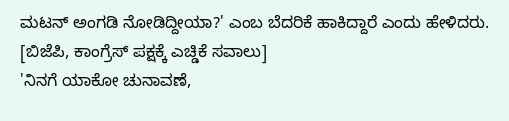ಮಟನ್ ಅಂಗಡಿ ನೋಡಿದ್ದೀಯಾ?' ಎಂಬ ಬೆದರಿಕೆ ಹಾಕಿದ್ದಾರೆ ಎಂದು ಹೇಳಿದರು. [ಬಿಜೆಪಿ, ಕಾಂಗ್ರೆಸ್ ಪಕ್ಷಕ್ಕೆ ಎಚ್ಡಿಕೆ ಸವಾಲು]
'ನಿನಗೆ ಯಾಕೋ ಚುನಾವಣೆ,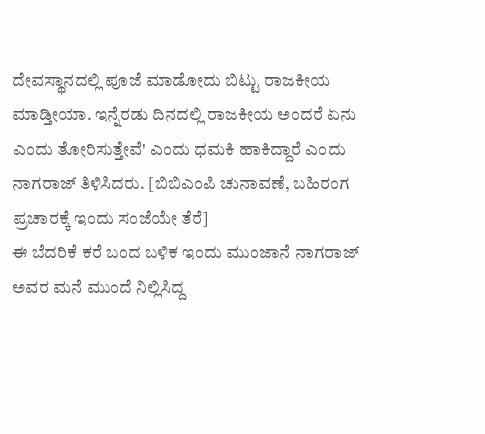ದೇವಸ್ಥಾನದಲ್ಲಿ ಪೂಜೆ ಮಾಡೋದು ಬಿಟ್ಟು ರಾಜಕೀಯ ಮಾಡ್ತೀಯಾ. ಇನ್ನೆರಡು ದಿನದಲ್ಲಿ ರಾಜಕೀಯ ಅಂದರೆ ಏನು ಎಂದು ತೋರಿಸುತ್ತೇವೆ' ಎಂದು ಧಮಕಿ ಹಾಕಿದ್ದಾರೆ ಎಂದು ನಾಗರಾಜ್ ತಿಳಿಸಿದರು. [ಬಿಬಿಎಂಪಿ ಚುನಾವಣೆ, ಬಹಿರಂಗ ಪ್ರಚಾರಕ್ಕೆ ಇಂದು ಸಂಜೆಯೇ ತೆರೆ]
ಈ ಬೆದರಿಕೆ ಕರೆ ಬಂದ ಬಳಿಕ ಇಂದು ಮುಂಜಾನೆ ನಾಗರಾಜ್ ಅವರ ಮನೆ ಮುಂದೆ ನಿಲ್ಲಿಸಿದ್ದ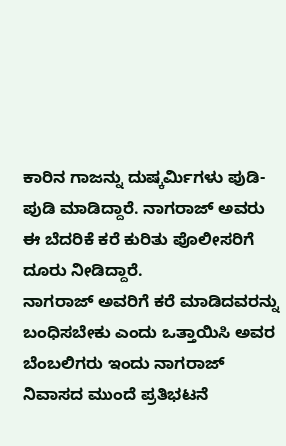ಕಾರಿನ ಗಾಜನ್ನು ದುಷ್ಕರ್ಮಿಗಳು ಪುಡಿ-ಪುಡಿ ಮಾಡಿದ್ದಾರೆ. ನಾಗರಾಜ್ ಅವರು ಈ ಬೆದರಿಕೆ ಕರೆ ಕುರಿತು ಪೊಲೀಸರಿಗೆ ದೂರು ನೀಡಿದ್ದಾರೆ.
ನಾಗರಾಜ್ ಅವರಿಗೆ ಕರೆ ಮಾಡಿದವರನ್ನು ಬಂಧಿಸಬೇಕು ಎಂದು ಒತ್ತಾಯಿಸಿ ಅವರ ಬೆಂಬಲಿಗರು ಇಂದು ನಾಗರಾಜ್ ನಿವಾಸದ ಮುಂದೆ ಪ್ರತಿಭಟನೆ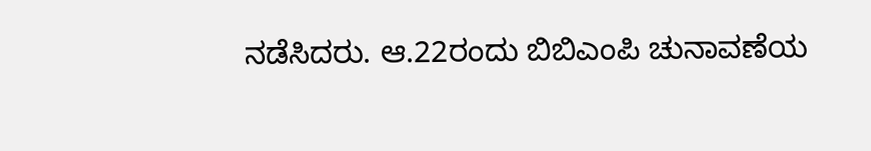ನಡೆಸಿದರು. ಆ.22ರಂದು ಬಿಬಿಎಂಪಿ ಚುನಾವಣೆಯ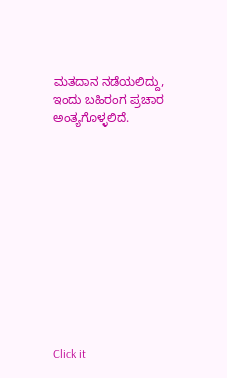ಮತದಾನ ನಡೆಯಲಿದ್ದು, ಇಂದು ಬಹಿರಂಗ ಪ್ರಚಾರ ಅಂತ್ಯಗೊಳ್ಳಲಿದೆ.












Click it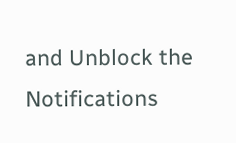and Unblock the Notifications